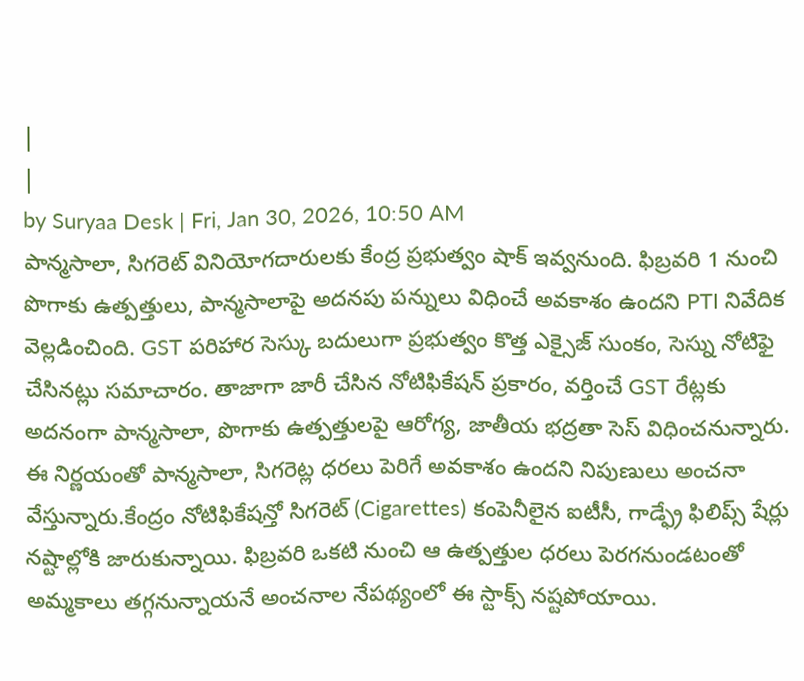|
|
by Suryaa Desk | Fri, Jan 30, 2026, 10:50 AM
పాన్మసాలా, సిగరెట్ వినియోగదారులకు కేంద్ర ప్రభుత్వం షాక్ ఇవ్వనుంది. ఫిబ్రవరి 1 నుంచి పొగాకు ఉత్పత్తులు, పాన్మసాలాపై అదనపు పన్నులు విధించే అవకాశం ఉందని PTI నివేదిక వెల్లడించింది. GST పరిహార సెస్కు బదులుగా ప్రభుత్వం కొత్త ఎక్సైజ్ సుంకం, సెస్ను నోటిఫై చేసినట్లు సమాచారం. తాజాగా జారీ చేసిన నోటిఫికేషన్ ప్రకారం, వర్తించే GST రేట్లకు అదనంగా పాన్మసాలా, పొగాకు ఉత్పత్తులపై ఆరోగ్య, జాతీయ భద్రతా సెస్ విధించనున్నారు. ఈ నిర్ణయంతో పాన్మసాలా, సిగరెట్ల ధరలు పెరిగే అవకాశం ఉందని నిపుణులు అంచనా వేస్తున్నారు.కేంద్రం నోటిఫికేషన్తో సిగరెట్ (Cigarettes) కంపెనీలైన ఐటీసీ, గాడ్ఫ్రే ఫిలిప్స్ షేర్లు నష్టాల్లోకి జారుకున్నాయి. ఫిబ్రవరి ఒకటి నుంచి ఆ ఉత్పత్తుల ధరలు పెరగనుండటంతో అమ్మకాలు తగ్గనున్నాయనే అంచనాల నేపథ్యంలో ఈ స్టాక్స్ నష్టపోయాయి.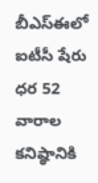బీఎస్ఈలో ఐటీసీ షేరు ధర 52 వారాల కనిష్ఠానికి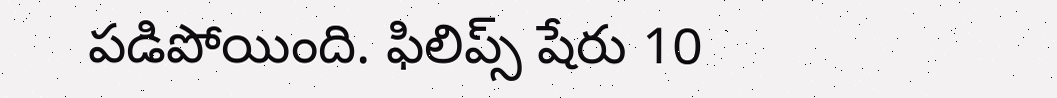పడిపోయింది. ఫిలిప్స్ షేరు 10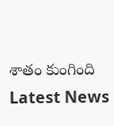శాతం కుంగింది
Latest News